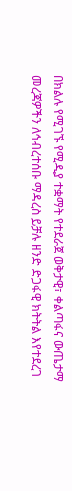በክልሉ የሚገኙ የሚዲያ ተቋማት የተደራጀ ወቅታዊ፣ ቀልጣፋና ውጤታማ መረጃዎችን ለኅብረተሰቡ ማዳረስ ይቻሉ ዘንድ ድጋፋዊ ክትትል እየተደረገ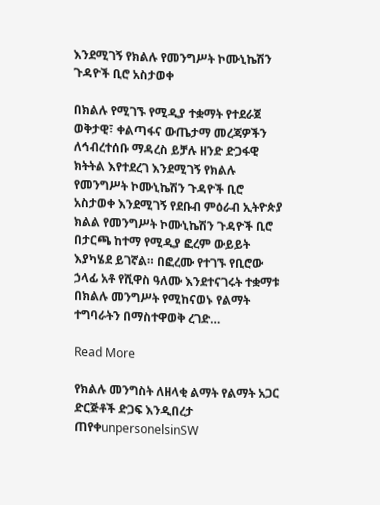እንደሚገኝ የክልሉ የመንግሥት ኮሙኒኬሽን ጉዳዮች ቢሮ አስታወቀ

በክልሉ የሚገኙ የሚዲያ ተቋማት የተደራጀ ወቅታዊ፣ ቀልጣፋና ውጤታማ መረጃዎችን ለኅብረተሰቡ ማዳረስ ይቻሉ ዘንድ ድጋፋዊ ክትትል እየተደረገ እንደሚገኝ የክልሉ የመንግሥት ኮሙኒኬሽን ጉዳዮች ቢሮ አስታወቀ እንደሚገኝ የደቡብ ምዕራብ ኢትዮጵያ ክልል የመንግሥት ኮሙኒኬሽን ጉዳዮች ቢሮ በታርጫ ከተማ የሚዲያ ፎረም ውይይት እያካሄደ ይገኛል። በፎረሙ የተገኙ የቢሮው ኃላፊ አቶ የሺዋስ ዓለሙ እንደተናገሩት ተቋማቱ በክልሉ መንግሥት የሚከናወኑ የልማት ተግባራትን በማስተዋወቅ ረገድ…

Read More

የክልሉ መንግስት ለዘላቂ ልማት የልማት አጋር ድርጅቶች ድጋፍ እንዲበረታ ጠየቀunpersonelsinSW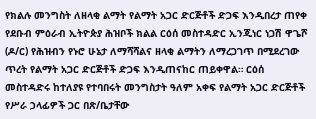የክልሉ መንግስት ለዘላቂ ልማት የልማት አጋር ድርጅቶች ድጋፍ እንዲበረታ ጠየቀ የደቡብ ምዕራብ ኢትዮጵያ ሕዝቦች ክልል ርዕሰ መስተዳድር ኢንጂነር ነጋሽ ዋጌሾ (ዶ/ር) የሕዝብን የኑሮ ሁኔታ ለማሻሻልና ዘላቂ ልማትን ለማረጋገጥ በሚደረገው ጥረት የልማት አጋር ድርጅቶች ድጋፍ እንዲጠናከር ጠይቀዋል። ርዕሰ መስተዳድሩ ከተለያዩ የተባበሩት መንግስታት ዓለም አቀፍ የልማት አጋር ድርጅቶች የሥራ ኃላፊዎች ጋር በጽ/ቤታቸው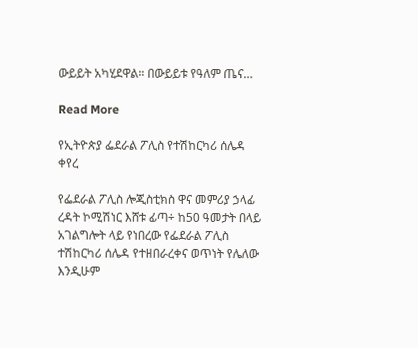ውይይት አካሂደዋል። በውይይቱ የዓለም ጤና…

Read More

የኢትዮጵያ ፌደራል ፖሊስ የተሽከርካሪ ሰሌዳ ቀየረ

የፌደራል ፖሊስ ሎጂስቲክስ ዋና መምሪያ ኃላፊ ረዳት ኮሚሽነር እሸቱ ፊጣ÷ ከ50 ዓመታት በላይ አገልግሎት ላይ የነበረው የፌደራል ፖሊስ ተሽከርካሪ ሰሌዳ የተዘበራረቀና ወጥነት የሌለው እንዲሁም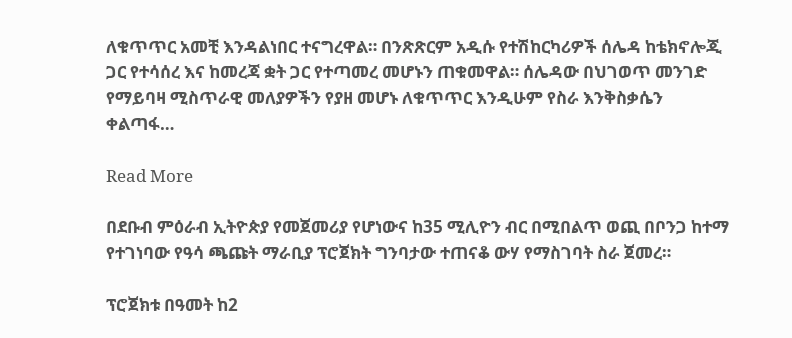ለቁጥጥር አመቺ እንዳልነበር ተናግረዋል። በንጽጽርም አዲሱ የተሽከርካሪዎች ሰሌዳ ከቴክኖሎጂ ጋር የተሳሰረ እና ከመረጃ ቋት ጋር የተጣመረ መሆኑን ጠቁመዋል። ሰሌዳው በህገወጥ መንገድ የማይባዛ ሚስጥራዊ መለያዎችን የያዘ መሆኑ ለቁጥጥር እንዲሁም የስራ እንቅስቃሴን ቀልጣፋ…

Read More

በደቡብ ምዕራብ ኢትዮጵያ የመጀመሪያ የሆነውና ከ35 ሚሊዮን ብር በሚበልጥ ወጪ በቦንጋ ከተማ የተገነባው የዓሳ ጫጩት ማራቢያ ፕሮጀክት ግንባታው ተጠናቆ ውሃ የማስገባት ስራ ጀመረ።

ፕሮጀክቱ በዓመት ከ2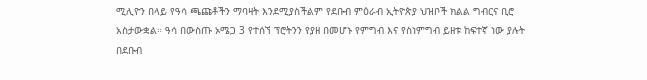ሚሊዮን በላይ የዓሳ ጫጩቶችን ማባዛት እንደሚያስችልም የደቡብ ምዕራብ ኢትዮጵያ ህዝቦች ክልል ግብርና ቢሮ አስታውቋል። ዓሳ በውስጡ ኦሜጋ 3 የተሰኘ ፕሮትንን የያዘ በመሆኑ የምግብ እና የስነምግብ ይዘቱ ከፍተኛ ነው ያሉት በደቡብ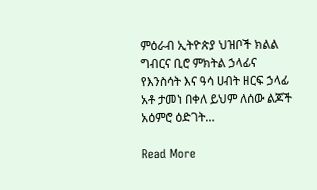ምዕራብ ኢትዮጵያ ህዝቦች ክልል ግብርና ቢሮ ምክትል ኃላፊና የእንስሳት እና ዓሳ ሀብት ዘርፍ ኃላፊ አቶ ታመነ በቀለ ይህም ለሰው ልጆች አዕምሮ ዕድገት…

Read More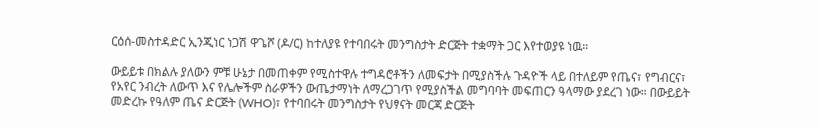ርዕሰ-መስተዳድር ኢንጂነር ነጋሽ ዋጌሾ (ዶ/ር) ከተለያዩ የተባበሩት መንግስታት ድርጅት ተቋማት ጋር እየተወያዩ ነዉ።

ውይይቱ በክልሉ ያለውን ምቹ ሁኔታ በመጠቀም የሚስተዋሉ ተግዳሮቶችን ለመፍታት በሚያስችሉ ጉዳዮች ላይ በተለይም የጤና፣ የግብርና፣ የአየር ንብረት ለውጥ እና የሌሎችም ስራዎችን ውጤታማነት ለማረጋገጥ የሚያስችል መግባባት መፍጠርን ዓላማው ያደረገ ነው። በውይይት መድረኩ የዓለም ጤና ድርጅት (WHO)፣ የተባበሩት መንግስታት የህፃናት መርጃ ድርጅት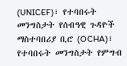(UNICEF)፣ የተባበሩት መንግስታት የሰብዓዊ ጉዳዮች ማስተባበሪያ ቢሮ (OCHA)፣ የተባበሩት መንግስታት የምግብ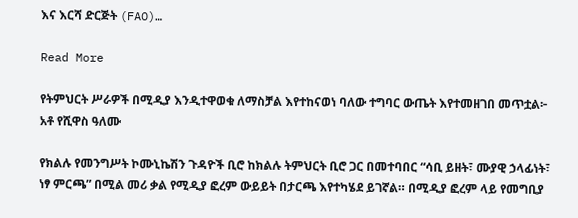እና እርሻ ድርጅት (FAO)…

Read More

የትምህርት ሥራዎች በሚዲያ እንዲተዋወቁ ለማስቻል እየተከናወነ ባለው ተግባር ውጤት እየተመዘገበ መጥቷል፦ አቶ የሺዋስ ዓለሙ

የክልሉ የመንግሥት ኮሙኒኬሽን ጉዳዮች ቢሮ ከክልሉ ትምህርት ቢሮ ጋር በመተባበር “ሳቢ ይዘት፣ ሙያዊ ኃላፊነት፣ ነፃ ምርጫ” በሚል መሪ ቃል የሚዲያ ፎረም ውይይት በታርጫ እየተካሄደ ይገኛል። በሚዲያ ፎረም ላይ የመግቢያ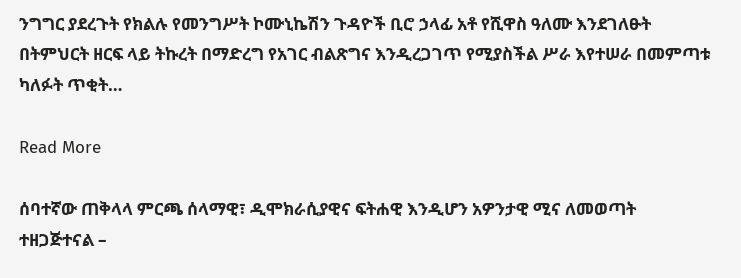ንግግር ያደረጉት የክልሉ የመንግሥት ኮሙኒኬሽን ጉዳዮች ቢሮ ኃላፊ አቶ የሺዋስ ዓለሙ እንደገለፁት በትምህርት ዘርፍ ላይ ትኩረት በማድረግ የአገር ብልጽግና እንዲረጋገጥ የሚያስችል ሥራ እየተሠራ በመምጣቱ ካለፉት ጥቂት…

Read More

ሰባተኛው ጠቅላላ ምርጫ ሰላማዊ፣ ዲሞክራሲያዊና ፍትሐዊ እንዲሆን አዎንታዊ ሚና ለመወጣት ተዘጋጅተናል –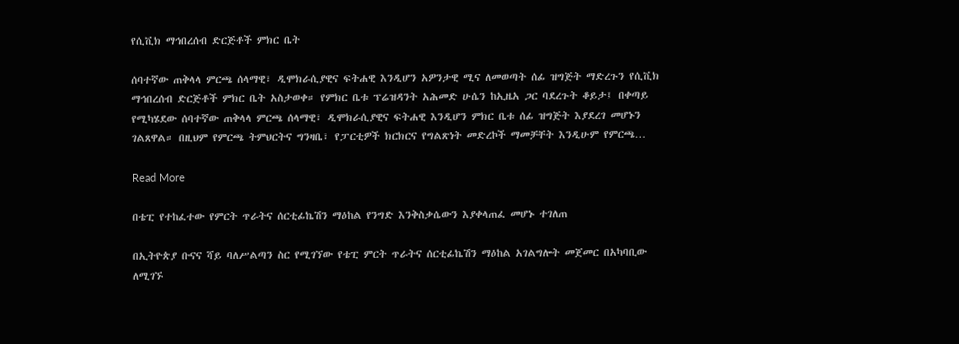የሲቪክ ማኅበረሰብ ድርጅቶች ምክር ቤት

ሰባተኛው ጠቅላላ ምርጫ ሰላማዊ፣ ዲሞክራሲያዊና ፍትሐዊ እንዲሆን አዎንታዊ ሚና ለመወጣት ሰፊ ዝግጅት ማድረጉን የሲቪክ ማኅበረሰብ ድርጅቶች ምክር ቤት አስታወቀ። የምክር ቤቱ ፕሬዝዳንት አሕመድ ሁሴን ከኢዜአ ጋር ባደረጉት ቆይታ፤ በቀጣይ የሚካሄደው ሰባተኛው ጠቅላላ ምርጫ ሰላማዊ፣ ዲሞክራሲያዊና ፍትሐዊ እንዲሆን ምክር ቤቱ ሰፊ ዝግጅት እያደረገ መሆኑን ገልጸዋል። በዚህም የምርጫ ትምህርትና ግንዛቤ፣ የፓርቲዎች ክርክርና የግልጽነት መድረኮች ማመቻቸት እንዲሁም የምርጫ…

Read More

በቴፒ የተከፈተው የምርት ጥራትና ሰርቲፊኬሽን ማዕከል የንግድ እንቅስቃሴውን እያቀላጠፈ መሆኑ ተገለጠ

በኢትዮጵያ ቡናና ሻይ ባለሥልጣን ስር የሚገኘው የቴፒ ምርት ጥራትና ሰርቲፊኬሽን ማዕከል አገልግሎት መጀመር በአካባቢው ለሚገኙ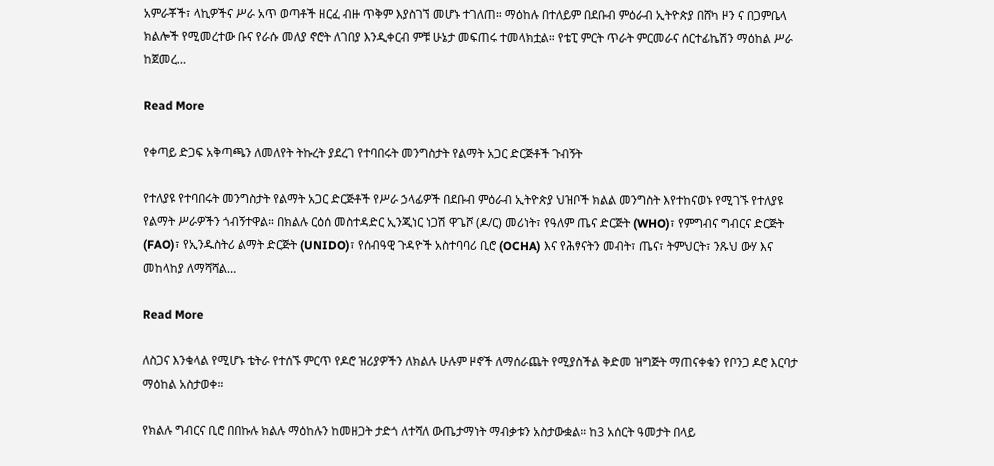አምራቾች፣ ላኪዎችና ሥራ አጥ ወጣቶች ዘርፈ ብዙ ጥቅም እያስገኘ መሆኑ ተገለጠ። ማዕከሉ በተለይም በደቡብ ምዕራብ ኢትዮጵያ በሸካ ዞን ና በጋምቤላ ክልሎች የሚመረተው ቡና የራሱ መለያ ኖሮት ለገበያ እንዲቀርብ ምቹ ሁኔታ መፍጠሩ ተመላክቷል። የቴፒ ምርት ጥራት ምርመራና ሰርተፊኬሽን ማዕከል ሥራ ከጀመረ…

Read More

የቀጣይ ድጋፍ አቅጣጫን ለመለየት ትኩረት ያደረገ የተባበሩት መንግስታት የልማት አጋር ድርጅቶች ጉብኝት

የተለያዩ የተባበሩት መንግስታት የልማት አጋር ድርጅቶች የሥራ ኃላፊዎች በደቡብ ምዕራብ ኢትዮጵያ ህዝቦች ክልል መንግስት እየተከናወኑ የሚገኙ የተለያዩ የልማት ሥራዎችን ጎብኝተዋል። በክልሉ ርዕሰ መስተዳድር ኢንጂነር ነጋሽ ዋጌሾ (ዶ/ር) መሪነት፣ የዓለም ጤና ድርጅት (WHO)፣ የምግብና ግብርና ድርጅት (FAO)፣ የኢንዱስትሪ ልማት ድርጅት (UNIDO)፣ የሰብዓዊ ጉዳዮች አስተባባሪ ቢሮ (OCHA) እና የሕፃናትን መብት፣ ጤና፣ ትምህርት፣ ንጹህ ውሃ እና መከላከያ ለማሻሻል…

Read More

ለስጋና እንቁላል የሚሆኑ ቴትራ የተሰኙ ምርጥ የዶሮ ዝሪያዎችን ለክልሉ ሁሉም ዞኖች ለማሰራጨት የሚያስችል ቅድመ ዝግጅት ማጠናቀቁን የቦንጋ ዶሮ እርባታ ማዕከል አስታወቀ።

የክልሉ ግብርና ቢሮ በበኩሉ ክልሉ ማዕከሉን ከመዘጋት ታድጎ ለተሻለ ውጤታማነት ማብቃቱን አስታውቋል። ከ3 አሰርት ዓመታት በላይ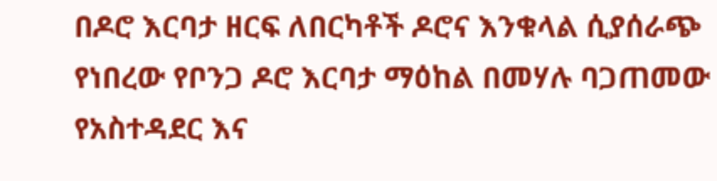በዶሮ እርባታ ዘርፍ ለበርካቶች ዶሮና እንቁላል ሲያሰራጭ የነበረው የቦንጋ ዶሮ እርባታ ማዕከል በመሃሉ ባጋጠመው የአስተዳደር እና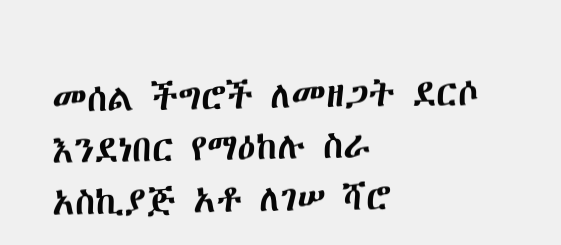መሰል ችግሮች ለመዘጋት ደርሶ እንደነበር የማዕከሉ ስራ አስኪያጅ አቶ ለገሠ ሻሮ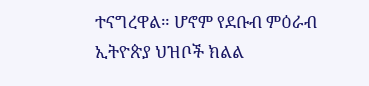ተናግረዋል። ሆኖም የደቡብ ምዕራብ ኢትዮጵያ ህዝቦች ክልል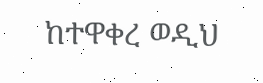ከተዋቀረ ወዲህ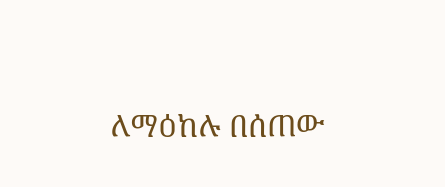ለማዕከሉ በሰጠው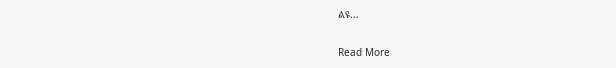ልዩ…

Read More